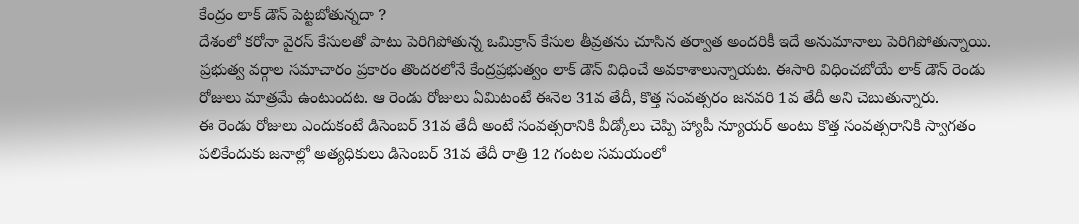కేంద్రం లాక్ డౌన్ పెట్టబోతున్నదా ?
దేశంలో కరోనా వైరస్ కేసులతో పాటు పెరిగిపోతున్న ఒమిక్రాన్ కేసుల తీవ్రతను చూసిన తర్వాత అందరికీ ఇదే అనుమానాలు పెరిగిపోతున్నాయి. ప్రభుత్వ వర్గాల సమాచారం ప్రకారం తొందరలోనే కేంద్రప్రభుత్వం లాక్ డౌన్ విధించే అవకాశాలున్నాయట. ఈసారి విధించబోయే లాక్ డౌన్ రెండు రోజులు మాత్రమే ఉంటుందట. ఆ రెండు రోజులు ఏమిటంటే ఈనెల 31వ తేదీ, కొత్త సంవత్సరం జనవరి 1వ తేదీ అని చెబుతున్నారు.
ఈ రెండు రోజులు ఎందుకంటే డిసెంబర్ 31వ తేదీ అంటే సంవత్సరానికి వీడ్కోలు చెప్పి హ్యాపీ న్యూయర్ అంటు కొత్త సంవత్సరానికి స్వాగతం పలికేందుకు జనాల్లో అత్యధికులు డిసెంబర్ 31వ తేదీ రాత్రి 12 గంటల సమయంలో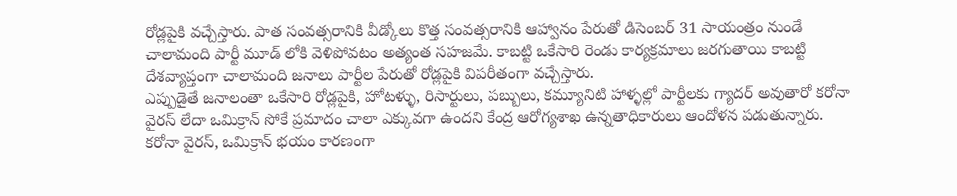రోడ్లపైకి వచ్చేస్తారు. పాత సంవత్సరానికి వీడ్కోలు కొత్త సంవత్సరానికి ఆహ్వానం పేరుతో డిసెంబర్ 31 సాయంత్రం నుండే చాలామంది పార్టీ మూడ్ లోకి వెళిపోవటం అత్యంత సహజమే. కాబట్టి ఒకేసారి రెండు కార్యక్రమాలు జరగుతాయి కాబట్టి దేశవ్యాప్తంగా చాలామంది జనాలు పార్టీల పేరుతో రోడ్లపైకి విపరీతంగా వచ్చేస్తారు.
ఎప్పుడైతే జనాలంతా ఒకేసారి రోడ్లపైకి, హోటళ్ళు, రిసార్టులు, పబ్బులు, కమ్యూనిటి హాళ్ళల్లో పార్టీలకు గ్యాదర్ అవుతారో కరోనా వైరస్ లేదా ఒమిక్రాన్ సోకే ప్రమాదం చాలా ఎక్కువగా ఉందని కేంద్ర ఆరోగ్యశాఖ ఉన్నతాధికారులు ఆందోళన పడుతున్నారు. కరోనా వైరస్, ఒమిక్రాన్ భయం కారణంగా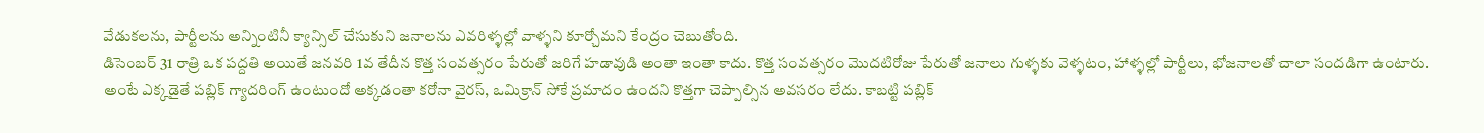వేడుకలను, పార్టీలను అన్నింటినీ క్యాన్సిల్ చేసుకుని జనాలను ఎవరిళ్ళల్లో వాళ్ళని కూర్చోమని కేంద్రం చెబుతోంది.
డిసెంబర్ 31 రాత్రి ఒక పద్దతి అయితే జనవరి 1వ తేదీన కొత్త సంవత్సరం పేరుతో జరిగే హడావుడి అంతా ఇంతా కాదు. కొత్త సంవత్సరం మొదటిరోజు పేరుతో జనాలు గుళ్ళకు వెళ్ళటం, హాళ్ళల్లో పార్టీలు, భోజనాలతో చాలా సందడిగా ఉంటారు. అంటే ఎక్కడైతే పబ్లిక్ గ్యాదరింగ్ ఉంటుందో అక్కడంతా కరోనా వైరస్, ఒమిక్రాన్ సోకే ప్రమాదం ఉందని కొత్తగా చెప్పాల్సిన అవసరం లేదు. కాబట్టి పబ్లిక్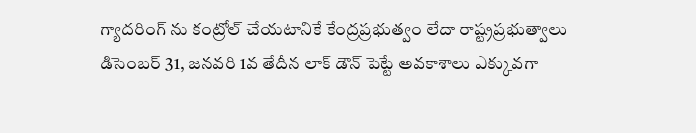గ్యాదరింగ్ ను కంట్రోల్ చేయటానికే కేంద్రప్రభుత్వం లేదా రాష్ట్రప్రభుత్వాలు డిసెంబర్ 31, జనవరి 1వ తేదీన లాక్ డౌన్ పెట్టే అవకాశాలు ఎక్కువగా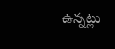ఉన్నట్లు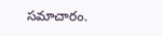సమాచారం.